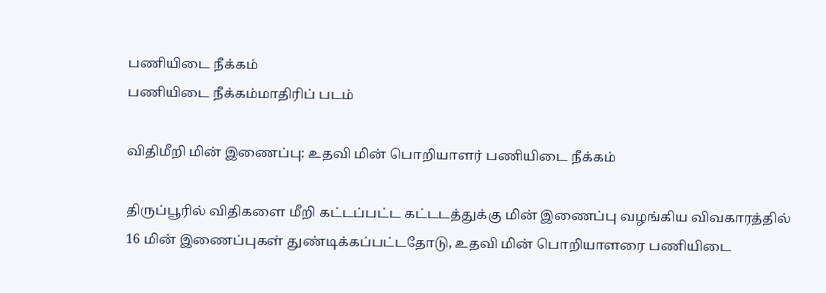பணியிடை நீக்கம்
பணியிடை நீக்கம்மாதிரிப் படம்

விதிமீறி மின் இணைப்பு: உதவி மின் பொறியாளர் பணியிடை நீக்கம்

திருப்பூரில் விதிகளை மீறி கட்டப்பட்ட கட்டடத்துக்கு மின் இணைப்பு வழங்கிய விவகாரத்தில் 16 மின் இணைப்புகள் துண்டிக்கப்பட்டதோடு, உதவி மின் பொறியாளரை பணியிடை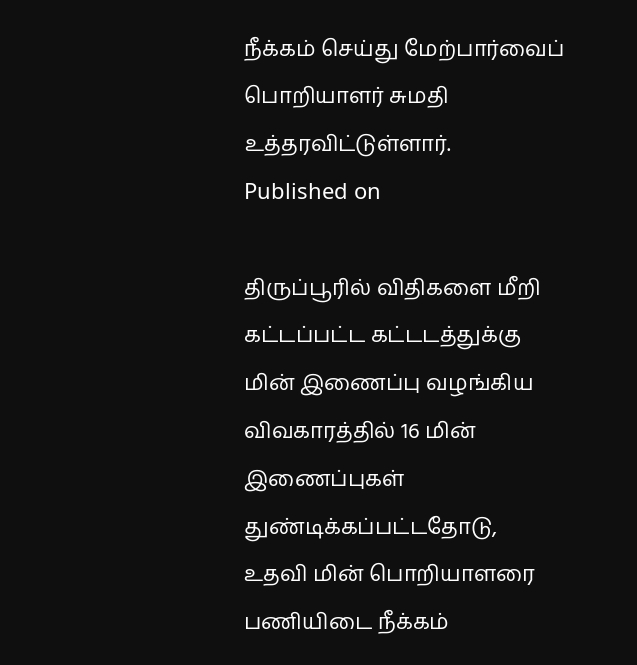நீக்கம் செய்து மேற்பார்வைப் பொறியாளர் சுமதி உத்தரவிட்டுள்ளார்.
Published on

திருப்பூரில் விதிகளை மீறி கட்டப்பட்ட கட்டடத்துக்கு மின் இணைப்பு வழங்கிய விவகாரத்தில் 16 மின் இணைப்புகள் துண்டிக்கப்பட்டதோடு, உதவி மின் பொறியாளரை பணியிடை நீக்கம்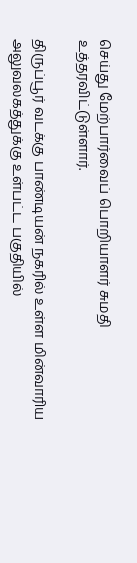செய்து மேற்பார்வைப் பொறியாளர் சுமதி உத்தரவிட்டுள்ளார்.

திருப்பூர் வடக்கு பாண்டியன் நகரில் உள்ள மின்வாரிய அலுவலகத்துக்கு உள்பட்ட பகுதியில்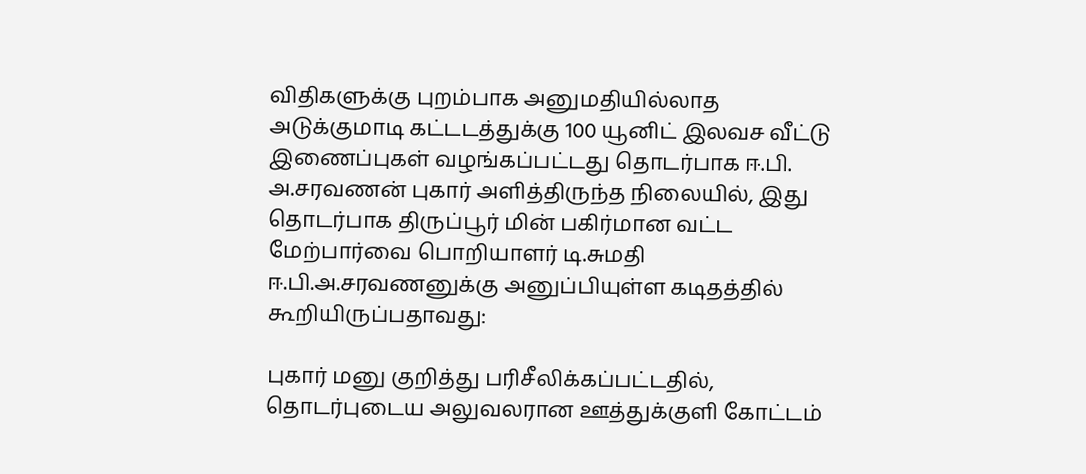விதிகளுக்கு புறம்பாக அனுமதியில்லாத அடுக்குமாடி கட்டடத்துக்கு 100 யூனிட் இலவச வீட்டு இணைப்புகள் வழங்கப்பட்டது தொடர்பாக ஈ.பி. அ.சரவணன் புகார் அளித்திருந்த நிலையில், இது தொடர்பாக திருப்பூர் மின் பகிர்மான வட்ட மேற்பார்வை பொறியாளர் டி.சுமதி ஈ.பி.அ.சரவணனுக்கு அனுப்பியுள்ள கடிதத்தில் கூறியிருப்பதாவது:

புகார் மனு குறித்து பரிசீலிக்கப்பட்டதில், தொடர்புடைய அலுவலரான ஊத்துக்குளி கோட்டம்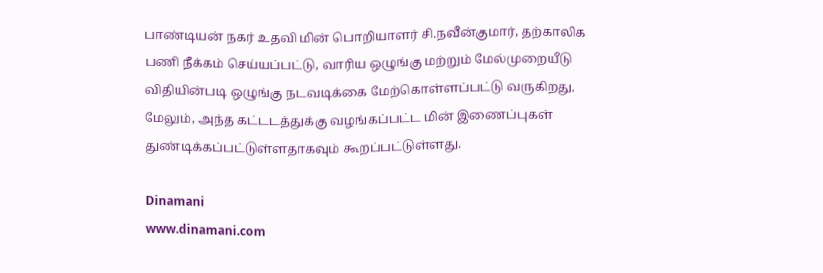பாண்டியன் நகர் உதவி மின் பொறியாளர் சி.நவீன்குமார், தற்காலிக பணி நீக்கம் செய்யப்பட்டு, வாரிய ஒழுங்கு மற்றும் மேல்முறையீடு விதியின்படி ஒழுங்கு நடவடிக்கை மேற்கொள்ளப்பட்டு வருகிறது. மேலும், அந்த கட்டடத்துக்கு வழங்கப்பட்ட மின் இணைப்புகள் துண்டிக்கப்பட்டுள்ளதாகவும் கூறப்பட்டுள்ளது.

Dinamani
www.dinamani.com